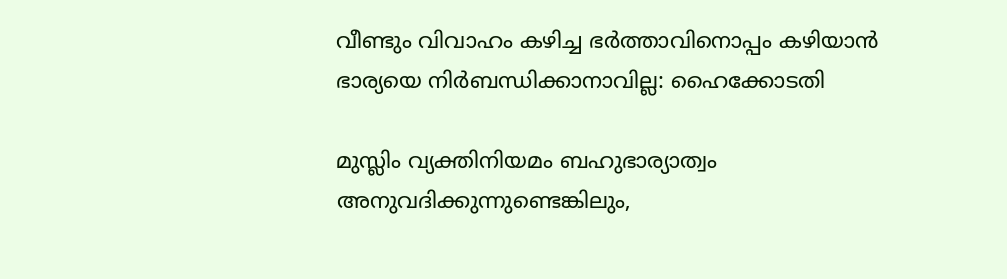വീണ്ടും വിവാഹം കഴിച്ച ഭര്‍ത്താവിനൊപ്പം കഴിയാന്‍ ഭാര്യയെ നിര്‍ബന്ധിക്കാനാവില്ല: ഹൈക്കോടതി

മുസ്ലിം വ്യക്തിനിയമം ബഹുഭാര്യാത്വം അനുവദിക്കുന്നുണ്ടെങ്കിലും,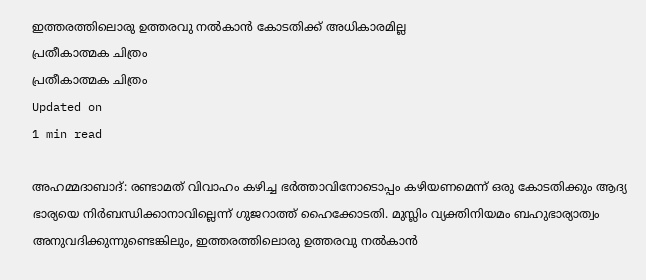ഇത്തരത്തിലൊരു ഉത്തരവു നല്‍കാന്‍ കോടതിക്ക് അധികാരമില്ല
പ്രതീകാത്മക ചിത്രം
പ്രതീകാത്മക ചിത്രം
Updated on
1 min read

അഹമ്മദാബാദ്: രണ്ടാമത് വിവാഹം കഴിച്ച ഭര്‍ത്താവിനോടൊപ്പം കഴിയണമെന്ന് ഒരു കോടതിക്കും ആദ്യ ഭാര്യയെ നിര്‍ബന്ധിക്കാനാവില്ലെന്ന് ഗുജറാത്ത് ഹൈക്കോടതി. മുസ്ലിം വ്യക്തിനിയമം ബഹുഭാര്യാത്വം അനുവദിക്കുന്നുണ്ടെങ്കിലും, ഇത്തരത്തിലൊരു ഉത്തരവു നല്‍കാന്‍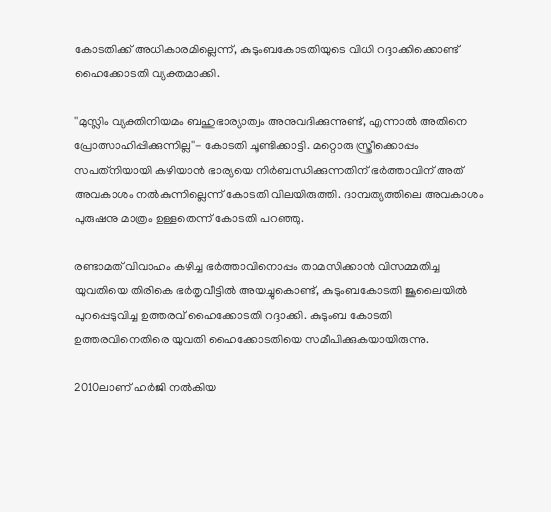കോടതിക്ക് അധികാരമില്ലെന്ന്, കുടുംബകോടതിയുടെ വിധി റദ്ദാക്കിക്കൊണ്ട് ഹൈക്കോടതി വ്യക്തമാക്കി.

''മുസ്ലിം വ്യക്തിനിയമം ബഹുഭാര്യാത്വം അനുവദിക്കുന്നുണ്ട്, എന്നാല്‍ അതിനെ പ്രോത്സാഹിപ്പിക്കുന്നില്ല''- കോടതി ചൂണ്ടിക്കാട്ടി. മറ്റൊരു സ്ത്രീക്കൊപ്പം സപത്‌നിയായി കഴിയാന്‍ ഭാര്യയെ നിര്‍ബന്ധിക്കുന്നതിന് ഭര്‍ത്താവിന് അത് അവകാശം നല്‍കുന്നില്ലെന്ന് കോടതി വിലയിരുത്തി. ദാമ്പത്യത്തിലെ അവകാശം പുരുഷനു മാത്രം ഉള്ളതെന്ന് കോടതി പറഞ്ഞു.

രണ്ടാമത് വിവാഹം കഴിച്ച ഭര്‍ത്താവിനൊപ്പം താമസിക്കാന്‍ വിസമ്മതിച്ച യുവതിയെ തിരികെ ഭര്‍തൃവീട്ടില്‍ അയച്ചുകൊണ്ട്, കുടുംബകോടതി ജൂലൈയില്‍ പുറപ്പെടുവിച്ച ഉത്തരവ് ഹൈക്കോടതി റദ്ദാക്കി. കുടുംബ കോടതി ഉത്തരവിനെതിരെ യുവതി ഹൈക്കോടതിയെ സമീപിക്കുകയായിരുന്നു.

2010ലാണ് ഹര്‍ജി നല്‍കിയ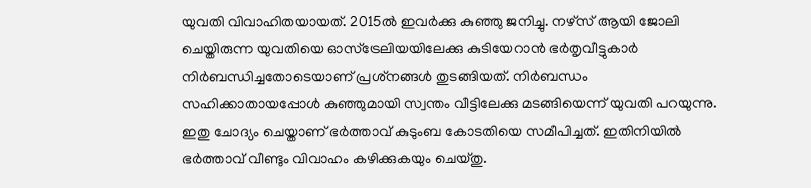യുവതി വിവാഹിതയായത്. 2015ല്‍ ഇവര്‍ക്കു കുഞ്ഞു ജനിച്ചു. നഴ്‌സ് ആയി ജോലി ചെയ്തിരുന്ന യുവതിയെ ഓസ്‌ട്രേലിയയിലേക്കു കുടിയേറാന്‍ ഭര്‍തൃവീട്ടുകാര്‍ നിര്‍ബന്ധിച്ചതോടെയാണ് പ്രശ്‌നങ്ങള്‍ തുടങ്ങിയത്. നിര്‍ബന്ധം സഹിക്കാതായപ്പോള്‍ കുഞ്ഞുമായി സ്വന്തം വീട്ടിലേക്കു മടങ്ങിയെന്ന് യുവതി പറയുന്നു. ഇതു ചോദ്യം ചെയ്താണ് ഭര്‍ത്താവ് കുടുംബ കോടതിയെ സമീപിച്ചത്. ഇതിനിയില്‍ ഭര്‍ത്താവ് വീണ്ടും വിവാഹം കഴിക്കുകയും ചെയ്തു.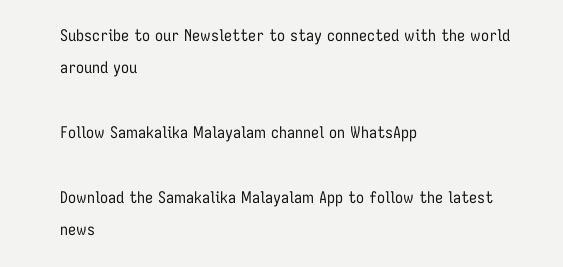Subscribe to our Newsletter to stay connected with the world around you

Follow Samakalika Malayalam channel on WhatsApp

Download the Samakalika Malayalam App to follow the latest news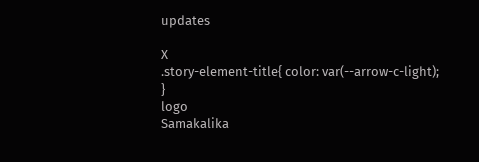updates

X
.story-element-title{ color: var(--arrow-c-light); }
logo
Samakalika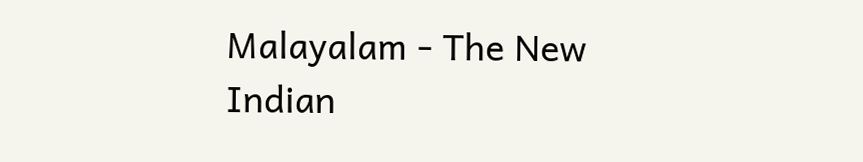Malayalam - The New Indian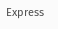Express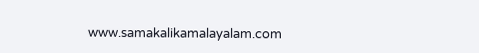www.samakalikamalayalam.com